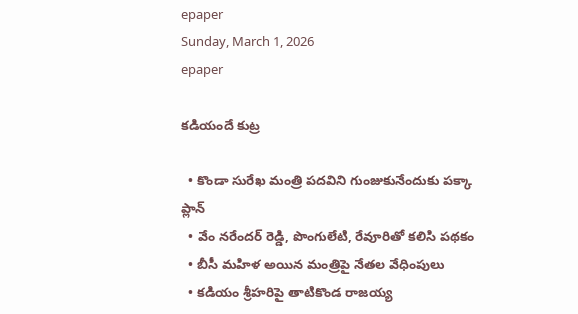epaper
Sunday, March 1, 2026
epaper

క‌డియందే కుట్ర‌

  • కొండా సురేఖ మంత్రి పదవిని గుంజుకునేందుకు ప‌క్కా ప్లాన్‌
  • వేం నరేందర్ రెడ్డి, పొంగులేటి, రేవూరితో క‌లిసి ప‌థ‌కం
  • బీసీ మహిళ అయిన మంత్రిపై నేత‌ల వేధింపులు
  • కడియం శ్రీహరిపై తాటికొండ రాజ‌య్య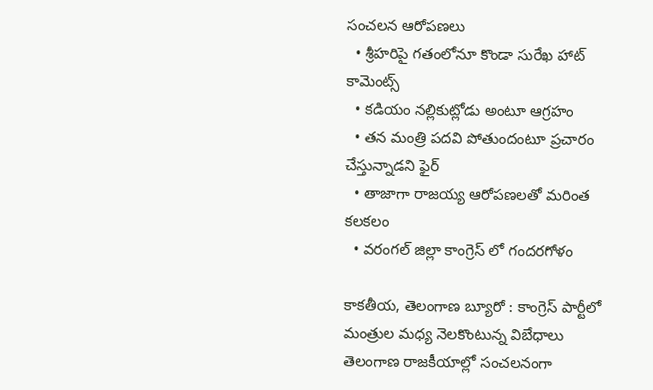సంచలన ఆరోప‌ణ‌లు
  • శ్రీహ‌రిపై గ‌తంలోనూ కొండా సురేఖ హాట్ కామెంట్స్‌
  • క‌డియం న‌ల్లికుట్లోడు అంటూ ఆగ్ర‌హం
  • త‌న మంత్రి ప‌ద‌వి పోతుందంటూ ప్ర‌చారం చేస్తున్నాడ‌ని ఫైర్‌
  • తాజాగా రాజ‌య్య ఆరోప‌ణ‌ల‌తో మ‌రింత క‌ల‌క‌లం
  • వ‌రంగ‌ల్ జిల్లా కాంగ్రెస్ లో గంద‌ర‌గోళం

కాక‌తీయ‌, తెలంగాణ బ్యూరో : కాంగ్రెస్ పార్టీలో మంత్రుల మధ్య నెలకొంటున్న విబేధాలు తెలంగాణ రాజకీయాల్లో సంచలనంగా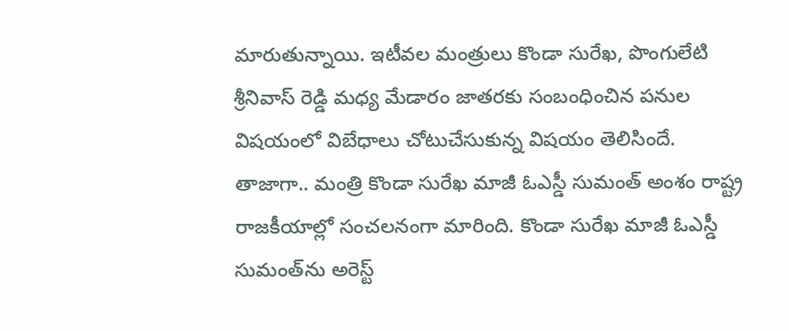మారుతున్నాయి. ఇటీవల మంత్రులు కొండా సురేఖ, పొంగులేటి శ్రీనివాస్ రెడ్డి మధ్య మేడారం జాతరకు సంబంధించిన పనుల విషయంలో విబేధాలు చోటుచేసుకున్న విషయం తెలిసిందే. తాజాగా.. మంత్రి కొండా సురేఖ మాజీ ఓఎస్డీ సుమంత్ అంశం రాష్ట్ర రాజకీయాల్లో సంచలనంగా మారింది. కొండా సురేఖ మాజీ ఓఎస్డీ సుమంత్‌ను అరెస్ట్‌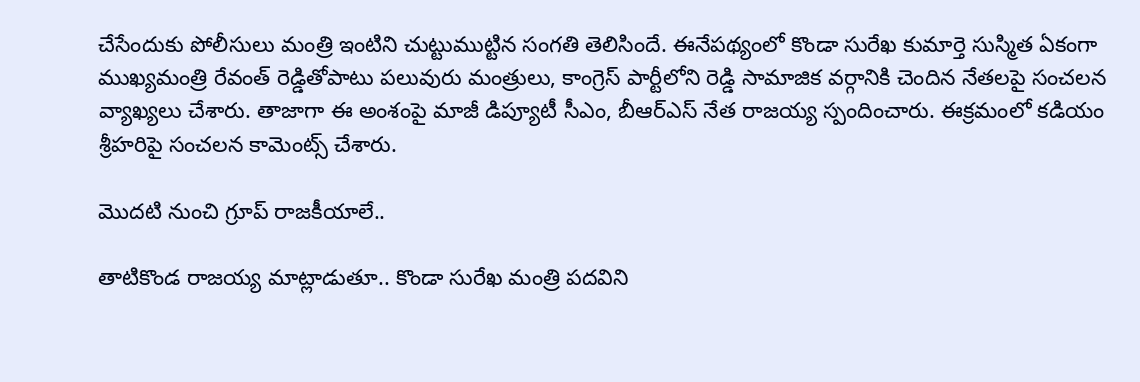చేసేందుకు పోలీసులు మంత్రి ఇంటిని చుట్టుముట్టిన సంగతి తెలిసిందే. ఈనేపథ్యంలో కొండా సురేఖ కుమార్తె సుస్మిత ఏకంగా ముఖ్యమంత్రి రేవంత్ రెడ్డితోపాటు పలువురు మంత్రులు, కాంగ్రెస్ పార్టీలోని రెడ్డి సామాజిక వర్గానికి చెందిన నేతలపై సంచలన వ్యాఖ్యలు చేశారు. తాజాగా ఈ అంశంపై మాజీ డిప్యూటీ సీఎం, బీఆర్ఎస్ నేత రాజయ్య స్పందించారు. ఈక్రమంలో కడియం శ్రీహరిపై సంచలన కామెంట్స్ చేశారు.

మొద‌టి నుంచి గ్రూప్ రాజ‌కీయాలే..

తాటికొండ రాజయ్య మాట్లాడుతూ.. కొండా సురేఖ మంత్రి పదవిని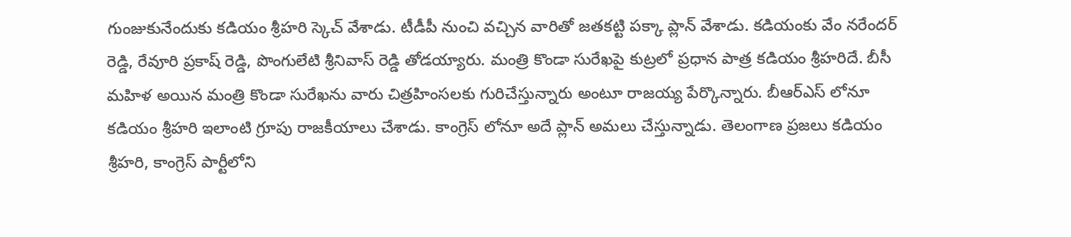గుంజుకునేందుకు కడియం శ్రీహరి స్కెచ్ వేశాడు. టీడీపీ నుంచి వచ్చిన వారితో జతకట్టి పక్కా ప్లాన్ వేశాడు. కడియంకు వేం నరేందర్ రెడ్డి, రేవూరి ప్రకాష్ రెడ్డి, పొంగులేటి శ్రీనివాస్ రెడ్డి తోడయ్యారు. మంత్రి కొండా సురేఖపై కుట్రలో ప్రధాన పాత్ర కడియం శ్రీహరిదే. బీసీ మహిళ అయిన మంత్రి కొండా సురేఖను వారు చిత్రహింసలకు గురిచేస్తున్నారు అంటూ రాజయ్య పేర్కొన్నారు. బీఆర్ఎస్ లోనూ కడియం శ్రీహరి ఇలాంటి గ్రూపు రాజకీయాలు చేశాడు. కాంగ్రెస్ లోనూ అదే ప్లాన్ అమలు చేస్తున్నాడు. తెలంగాణ ప్రజలు కడియం శ్రీహరి, కాంగ్రెస్ పార్టీలోని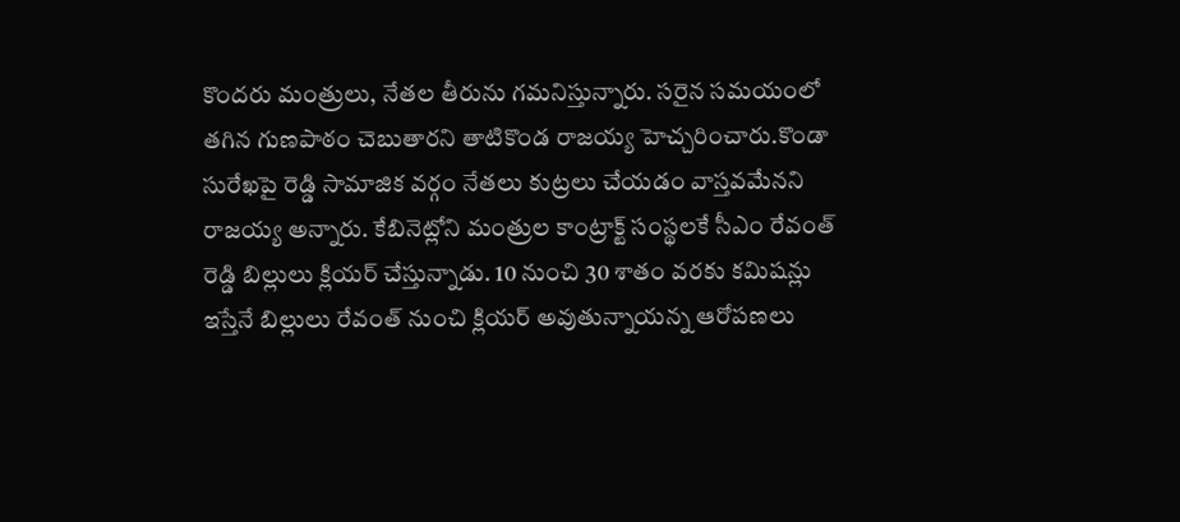కొందరు మంత్రులు, నేతల తీరును గమనిస్తున్నారు. సరైన సమయంలో తగిన గుణపాఠం చెబుతారని తాటికొండ రాజయ్య హెచ్చరించారు.కొండా సురేఖపై రెడ్డి సామాజిక వర్గం నేతలు కుట్రలు చేయడం వాస్తవమేనని రాజయ్య అన్నారు. కేబినెట్లోని మంత్రుల కాంట్రాక్ట్ సంస్థలకే సీఎం రేవంత్ రెడ్డి బిల్లులు క్లియర్ చేస్తున్నాడు. 10 నుంచి 30 శాతం వరకు కమిషన్లు ఇస్తేనే బిల్లులు రేవంత్ నుంచి క్లియర్ అవుతున్నాయన్న ఆరోపణలు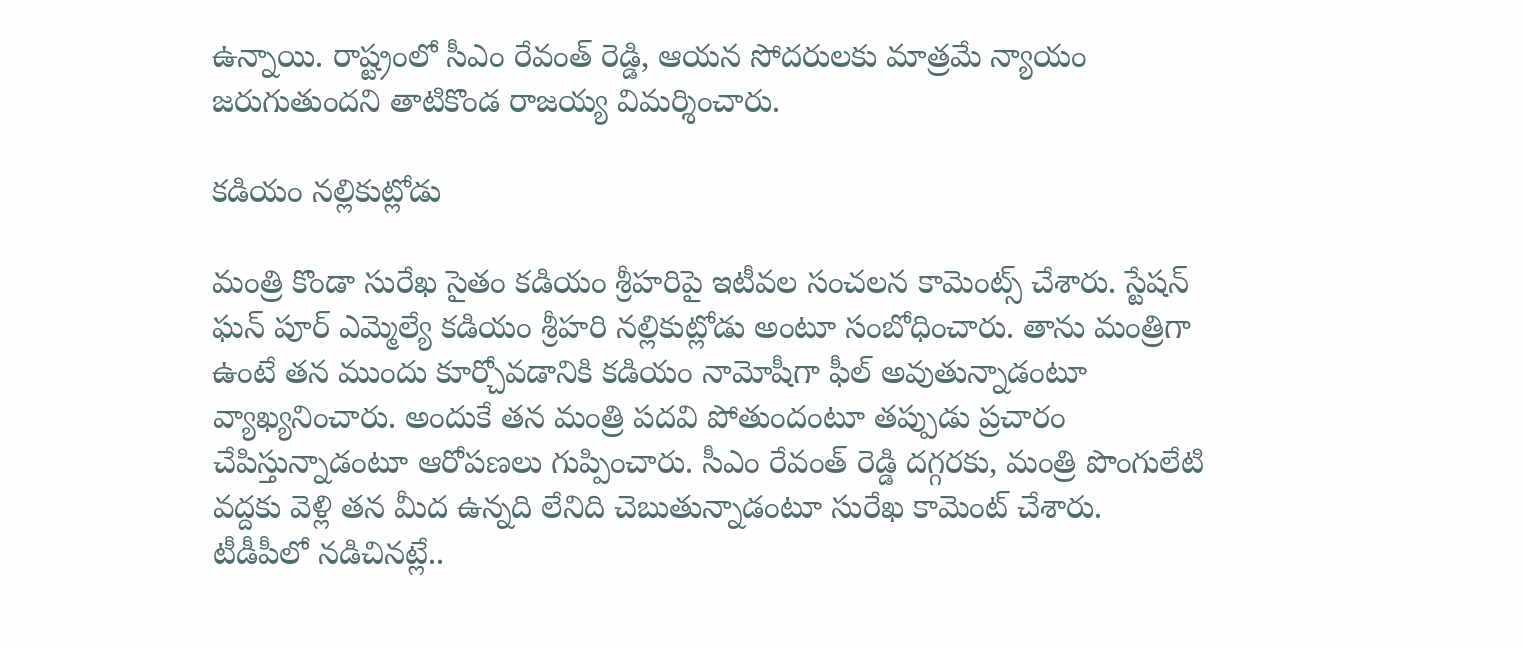ఉన్నాయి. రాష్ట్రంలో సీఎం రేవంత్ రెడ్డి, ఆయన సోదరులకు మాత్రమే న్యాయం జరుగుతుందని తాటికొండ రాజయ్య విమర్శించారు.

క‌డియం న‌ల్లికుట్లోడు

మంత్రి కొండా సురేఖ సైతం క‌డియం శ్రీహ‌రిపై ఇటీవ‌ల సంచలన కామెంట్స్ చేశారు. స్టేషన్ ఘన్ పూర్ ఎమ్మెల్యే కడియం శ్రీహరి నల్లికుట్లోడు అంటూ సంబోధించారు. తాను మంత్రిగా ఉంటే తన ముందు కూర్చోవడానికి కడియం నామోషీగా ఫీల్ అవుతున్నాడంటూ వ్యాఖ్యనించారు. అందుకే తన మంత్రి పదవి పోతుందంటూ తప్పుడు ప్రచారం చేపిస్తున్నాడంటూ ఆరోపణలు గుప్పించారు. సీఎం రేవంత్ రెడ్డి దగ్గరకు, మంత్రి పొంగులేటి వద్దకు వెళ్లి తన మీద ఉన్నది లేనిది చెబుతున్నాడంటూ సురేఖ కామెంట్ చేశారు. టీడీపీలో నడిచినట్లే..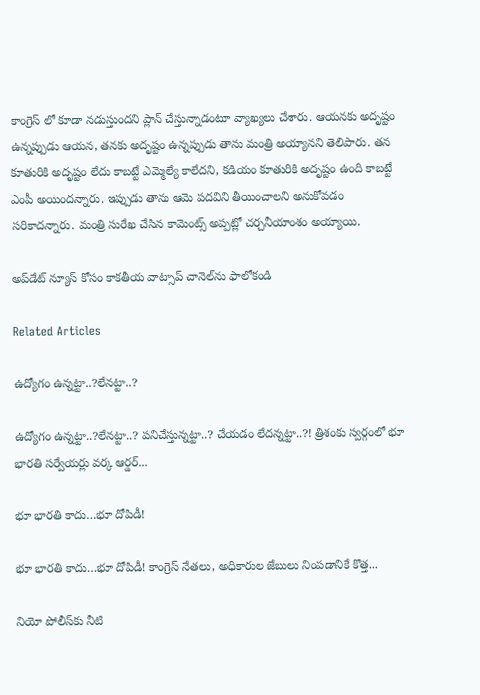కాంగ్రెస్ లో కూడా నడుస్తుందని ప్లాన్ చేస్తున్నాడంటూ వ్యాఖ్యలు చేశారు. ఆయనకు అదృష్టం ఉన్నప్పుడు ఆయన, తనకు అదృష్టం ఉన్నప్పుడు తాను మంత్రి అయ్యానని తెలిపారు. తన కూతురికి అదృష్టం లేదు కాబట్టే ఎమ్మెల్యే కాలేదని, కడియం కూతురికి అదృష్టం ఉంది కాబట్టే ఎంపీ అయిందన్నారు. ఇప్పుడు తాను ఆమె పదవిని తీయించాలని అనుకోవడం సరికాదన్నారు. మంత్రి సురేఖ చేసిన కామెంట్స్ అప్ప‌ట్లో చ‌ర్చ‌నీయాంశం అయ్యాయి.

అప్‌డేట్ న్యూస్ కోసం కాక‌తీయ వాట్సాప్ చానెల్‌ను ఫాలోకండి

Related Articles

ఉద్యోగం ఉన్న‌ట్టా..?లేన‌ట్టా..?

ఉద్యోగం ఉన్న‌ట్టా..?లేన‌ట్టా..? ప‌నిచేస్తున్న‌ట్టా..? చేయ‌డం లేద‌న్న‌ట్టా..?! త్రిశంకు స్వ‌ర్గంలో భూ భార‌తి స‌ర్వేయ‌ర్లు వ‌ర్క ఆర్డ‌ర్...

భూ భారతి కాదు…భూ దోపిడీ!

భూ భారతి కాదు…భూ దోపిడీ! కాంగ్రెస్ నేతలు, అధికారుల జేబులు నింపడానికే కొత్త...

నియో పోలీస్‌కు నీటి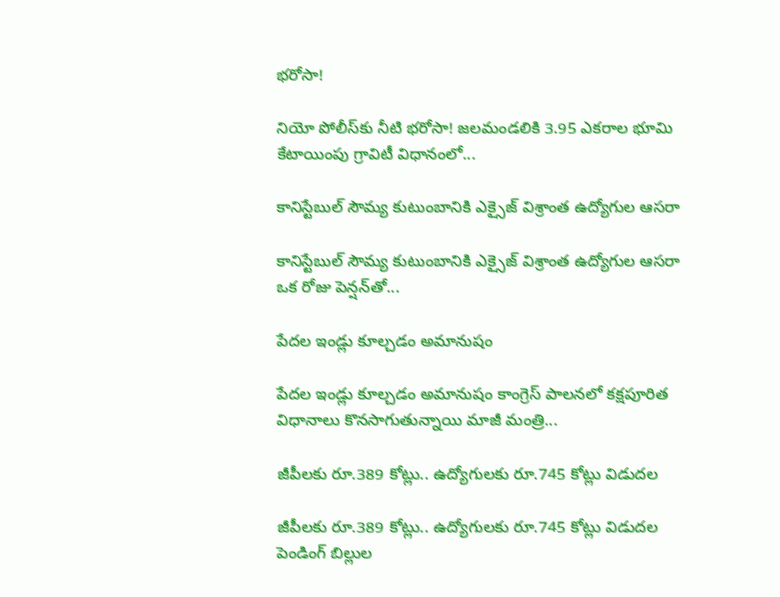భరోసా!

నియో పోలీస్‌కు నీటి భరోసా! జలమండలికి 3.95 ఎకరాల భూమి కేటాయింపు గ్రావిటీ విధానంలో...

కానిస్టేబుల్ సౌమ్య కుటుంబానికి ఎక్సైజ్ విశ్రాంత ఉద్యోగుల ఆసరా

కానిస్టేబుల్ సౌమ్య కుటుంబానికి ఎక్సైజ్ విశ్రాంత ఉద్యోగుల ఆసరా ఒక రోజు పెన్షన్‌తో...

పేదల ఇండ్లు కూల్చడం అమానుషం

పేదల ఇండ్లు కూల్చడం అమానుషం కాంగ్రెస్ పాలనలో క‌క్షపూరిత విధానాలు కొనసాగుతున్నాయి మాజీ మంత్రి...

జీపీలకు రూ.389 కోట్లు.. ఉద్యోగులకు రూ.745 కోట్లు విడుదల

జీపీలకు రూ.389 కోట్లు.. ఉద్యోగులకు రూ.745 కోట్లు విడుదల పెండింగ్ బిల్లుల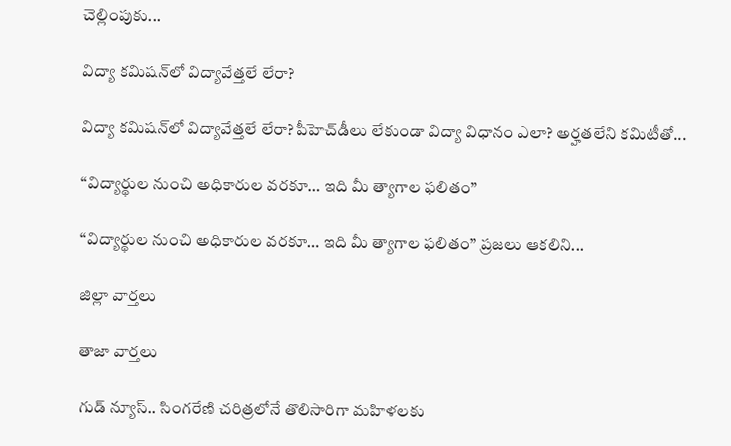చెల్లింపుకు...

విద్యా కమిషన్‌లో విద్యావేత్తలే లేరా?

విద్యా కమిషన్‌లో విద్యావేత్తలే లేరా? పీహెచ్‌డీలు లేకుండా విద్యా విధానం ఎలా? అర్హతలేని కమిటీతో...

“విద్యార్థుల నుంచి అధికారుల వరకూ… ఇది మీ త్యాగాల ఫలితం”

“విద్యార్థుల నుంచి అధికారుల వరకూ… ఇది మీ త్యాగాల ఫలితం” ప్రజలు ఆకలిని...

జిల్లా వార్త‌లు

తాజా వార్త‌లు

గుడ్ న్యూస్.. సింగరేణి చరిత్రలోనే తొలిసారిగా మ‌హిళ‌ల‌కు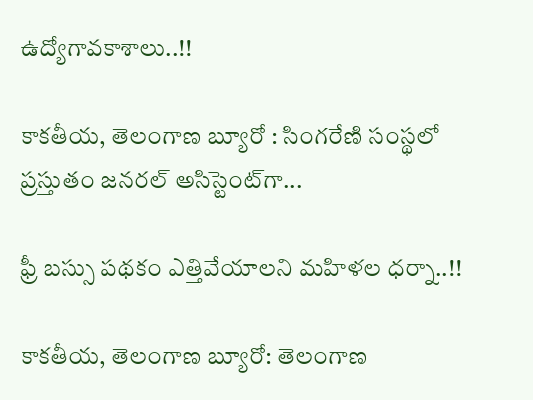ఉద్యోగావ‌కాశాలు..!!

కాక‌తీయ‌, తెలంగాణ బ్యూరో : సింగరేణి సంస్థలో ప్రస్తుతం జనరల్ అసిస్టెంట్‌గా...

ఫ్రీ బస్సు పథకం ఎత్తివేయాలని మహిళల ధర్నా..!!

కాకతీయ, తెలంగాణ బ్యూరో: తెలంగాణ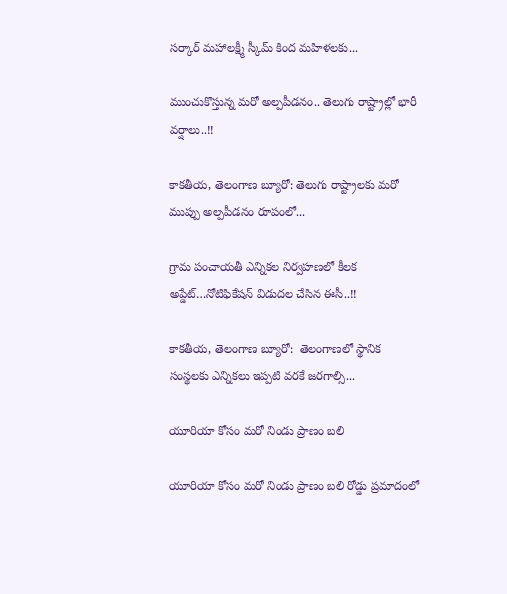సర్కార్ మహాలక్ష్మీ స్కీమ్ కింద మహిళలకు...

ముంచుకొస్తున్న మరో అల్పపీడనం.. తెలుగు రాష్ట్రాల్లో భారీ వర్షాలు..!!

కాకతీయ, తెలంగాణ బ్యూరో: తెలుగు రాష్ట్రాలకు మరో ముప్పు అల్పపీడనం రూపంలో...

గ్రామ పంచాయ‌తీ ఎన్నిక‌ల నిర్వ‌హ‌ణ‌లో కీల‌క అప్డేట్‌…నోటిఫికేషన్ విడుదల చేసిన ఈసీ..!!

కాకతీయ, తెలంగాణ బ్యూరో:  తెలంగాణలో స్థానిక సంస్థలకు ఎన్నికలు ఇప్పటి వరకే జరగాల్సి...

యూరియా కోసం మరో నిండు ప్రాణం బలి

యూరియా కోసం మరో నిండు ప్రాణం బలి రోడ్డు ప్రమాదంలో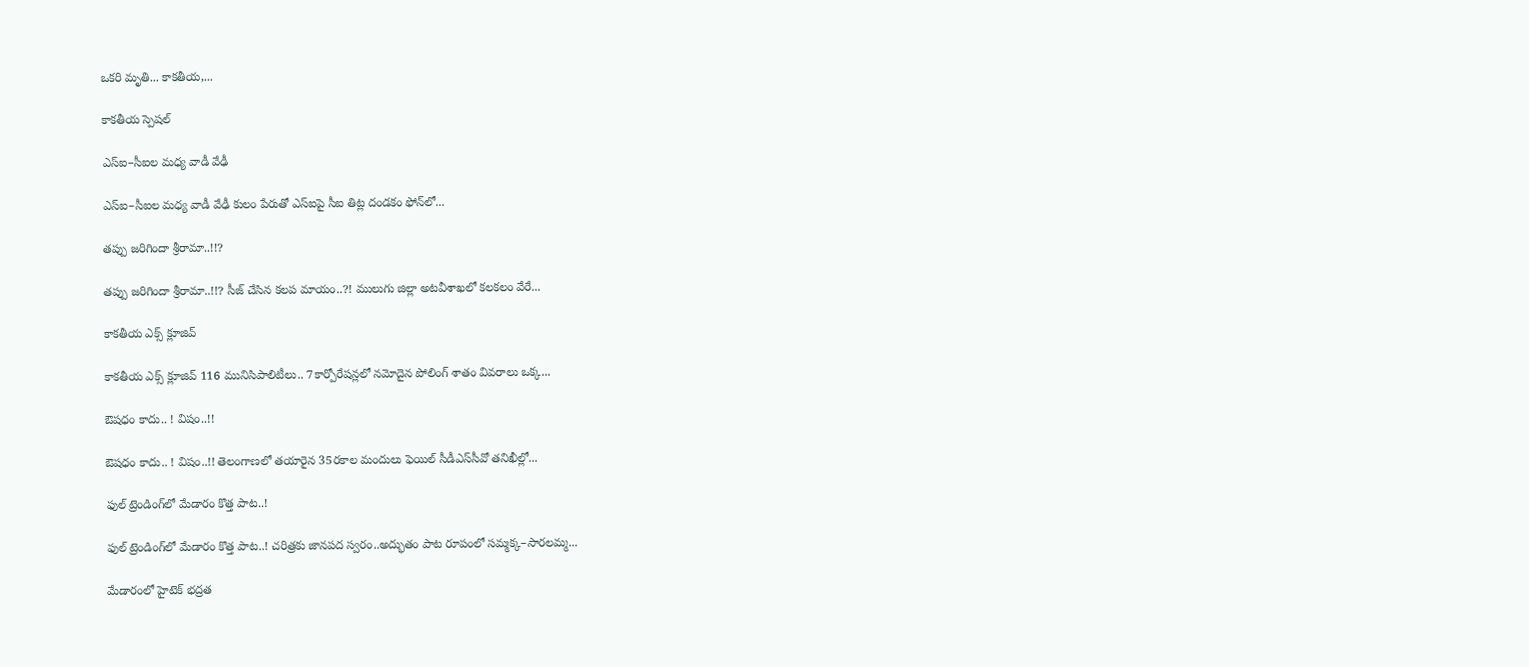ఒకరి మృతి... కాకతీయ,...

కాక‌తీయ స్పెష‌ల్‌

ఎస్ఐ–సీఐల మ‌ధ్య వాడీ వేఢీ

ఎస్ఐ–సీఐల మ‌ధ్య వాడీ వేఢీ కులం పేరుతో ఎస్ఐపై సీఐ తిట్ల దండ‌కం ఫోన్‌లో...

త‌ప్పు జ‌రిగిందా శ్రీరామా..!!?

త‌ప్పు జ‌రిగిందా శ్రీరామా..!!? సీజ్ చేసిన క‌ల‌ప‌ మాయం..?! ములుగు జిల్లా అట‌వీశాఖ‌లో క‌ల‌క‌లం వేరే...

కాక‌తీయ ఎక్స్ క్లూజివ్

కాక‌తీయ ఎక్స్ క్లూజివ్ 116 మునిసిపాలిటీలు.. 7కార్పోరేష‌న్ల‌లో న‌మోదైన పోలింగ్ శాతం వివ‌రాలు ఒక్క...

ఔష‌ధం కాదు.. ! విషం..!!

ఔష‌ధం కాదు.. ! విషం..!! తెలంగాణలో తయారైన 35ర‌కాల మందులు ఫెయిల్‌ సీడీఎస్‌సీవో తనిఖీల్లో...

ఫుల్ ట్రెండింగ్‌లో మేడారం కొత్త పాట..!

ఫుల్ ట్రెండింగ్‌లో మేడారం కొత్త పాట..! చరిత్రకు జానపద స్వరం..అద్భుతం పాట రూపంలో సమ్మక్క–సారలమ్మ...

మేడారంలో హైటెక్ భద్రత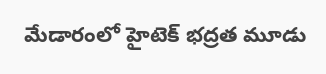మేడారంలో హైటెక్ భద్రత మూడు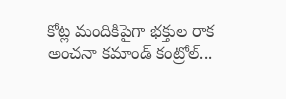కోట్ల మందికిపైగా భక్తుల రాక అంచనా కమాండ్ కంట్రోల్...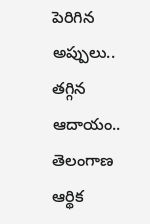పెరిగిన అప్పులు.. తగ్గిన ఆదాయం.. తెలంగాణ ఆర్థిక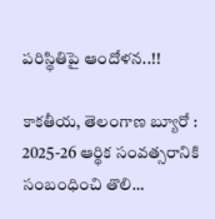పరిస్థితిపై ఆందోళన..!!

కాకతీయ, తెలంగాణ బ్యూరో : 2025-26 ఆర్థిక సంవత్సరానికి సంబంధించి తొలి...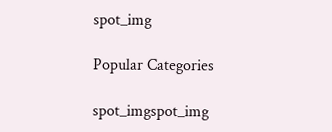spot_img

Popular Categories

spot_imgspot_img